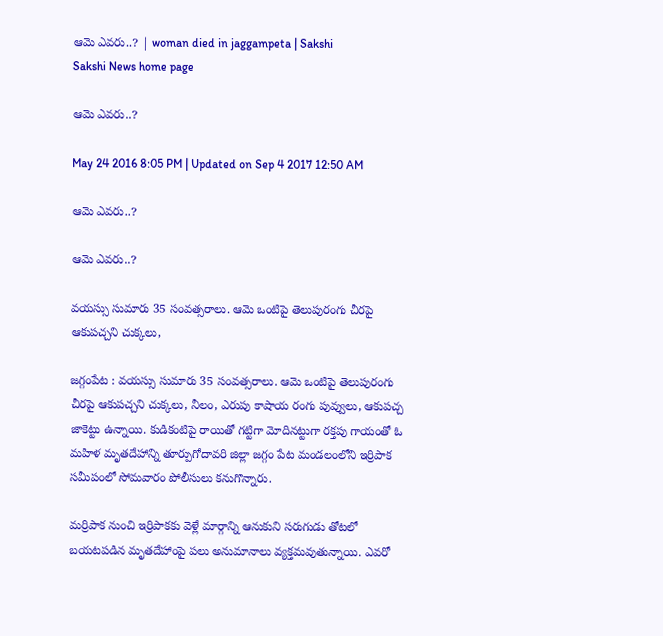ఆమె ఎవరు..? | woman died in jaggampeta | Sakshi
Sakshi News home page

ఆమె ఎవరు..?

May 24 2016 8:05 PM | Updated on Sep 4 2017 12:50 AM

ఆమె ఎవరు..?

ఆమె ఎవరు..?

వయస్సు సుమారు 35 సంవత్సరాలు. ఆమె ఒంటిపై తెలుపురంగు చీరపై ఆకుపచ్చని చుక్కలు,

జగ్గంపేట : వయస్సు సుమారు 35 సంవత్సరాలు. ఆమె ఒంటిపై తెలుపురంగు చీరపై ఆకుపచ్చని చుక్కలు, నీలం, ఎరుపు కాషాయ రంగు పువ్వులు, ఆకుపచ్చ జాకెట్టు ఉన్నాయి. కుడికంటిపై రాయితో గట్టిగా మోదినట్టుగా రక్తపు గాయంతో ఓ మహిళ మృతదేహాన్ని తూర్పుగోదావరి జిల్లా జగ్గం పేట మండలంలోని ఇర్రిపాక సమీపంలో సోమవారం పోలీసులు కనుగొన్నారు.

మర్రిపాక నుంచి ఇర్రిపాకకు వెళ్లే మార్గాన్ని ఆనుకుని సరుగుడు తోటలో బయటపడిన మృతదేహాంపై పలు అనుమానాలు వ్యక్తమవుతున్నాయి. ఎవరో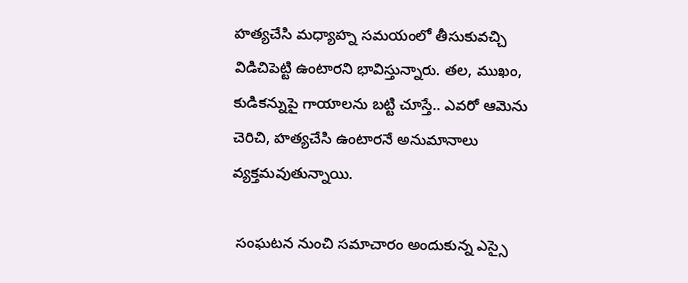హత్యచేసి మధ్యాహ్న సమయంలో తీసుకువచ్చి విడిచిపెట్టి ఉంటారని భావిస్తున్నారు. తల, ముఖం, కుడికన్నుపై గాయాలను బట్టి చూస్తే.. ఎవరో ఆమెను చెరిచి, హత్యచేసి ఉంటారనే అనుమానాలు వ్యక్తమవుతున్నాయి.

 సంఘటన నుంచి సమాచారం అందుకున్న ఎస్సై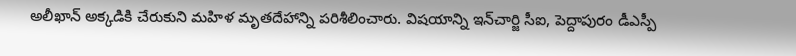అలీఖాన్ అక్కడికి చేరుకుని మహిళ మృతదేహాన్ని పరిశీలించారు. విషయాన్ని ఇన్‌చార్జి సీఐ, పెద్దాపురం డీఎస్పీ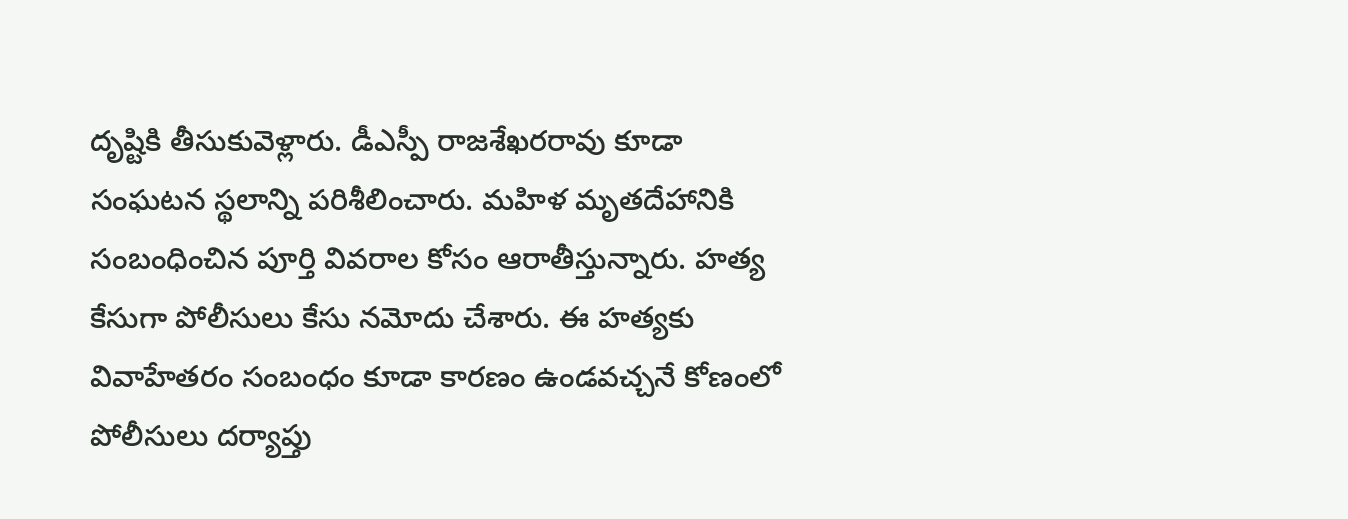దృష్టికి తీసుకువెళ్లారు. డీఎస్పీ రాజశేఖరరావు కూడా సంఘటన స్థలాన్ని పరిశీలించారు. మహిళ మృతదేహానికి సంబంధించిన పూర్తి వివరాల కోసం ఆరాతీస్తున్నారు. హత్య కేసుగా పోలీసులు కేసు నమోదు చేశారు. ఈ హత్యకు వివాహేతరం సంబంధం కూడా కారణం ఉండవచ్చనే కోణంలో పోలీసులు దర్యాప్తు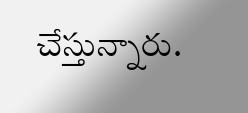చేస్తున్నారు.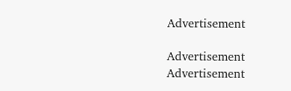Advertisement

Advertisement
Advertisement